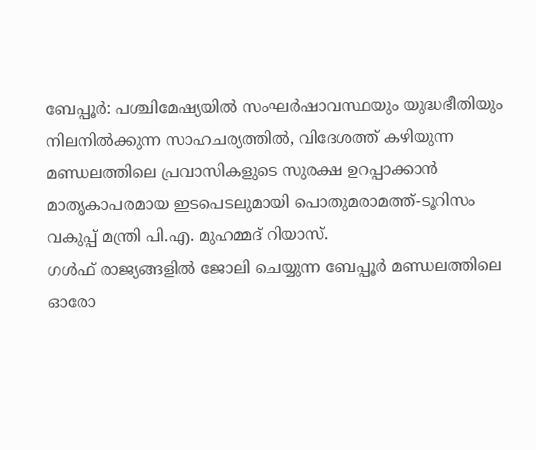ബേപ്പൂർ: പശ്ചിമേഷ്യയിൽ സംഘർഷാവസ്ഥയും യുദ്ധഭീതിയും നിലനിൽക്കുന്ന സാഹചര്യത്തിൽ, വിദേശത്ത് കഴിയുന്ന മണ്ഡലത്തിലെ പ്രവാസികളുടെ സുരക്ഷ ഉറപ്പാക്കാൻ മാതൃകാപരമായ ഇടപെടലുമായി പൊതുമരാമത്ത്-ടൂറിസം വകുപ്പ് മന്ത്രി പി.എ. മുഹമ്മദ് റിയാസ്.
ഗൾഫ് രാജ്യങ്ങളിൽ ജോലി ചെയ്യുന്ന ബേപ്പൂർ മണ്ഡലത്തിലെ ഓരോ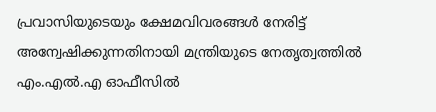പ്രവാസിയുടെയും ക്ഷേമവിവരങ്ങൾ നേരിട്ട് അന്വേഷിക്കുന്നതിനായി മന്ത്രിയുടെ നേതൃത്വത്തിൽ എം.എൽ.എ ഓഫീസിൽ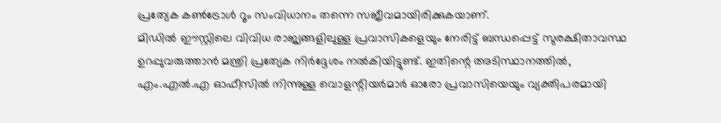പ്രത്യേക കൺട്രോൾ റൂം സംവിധാനം തന്നെ സജീവമായിരിക്കുകയാണ്.
മിഡിൽ ഈസ്റ്റിലെ വിവിധ രാജ്യങ്ങളിലുള്ള പ്രവാസികളെയും നേരിട്ട് ബന്ധപ്പെട്ട് സുരക്ഷിതാവസ്ഥ ഉറപ്പുവരുത്താൻ മന്ത്രി പ്രത്യേക നിർദ്ദേശം നൽകിയിട്ടുണ്ട്. ഇതിന്റെ അടിസ്ഥാനത്തിൽ, എം.എൽ.എ ഓഫീസിൽ നിന്നുള്ള വൊളന്റിയർമാർ ഓരോ പ്രവാസിയെയും വ്യക്തിപരമായി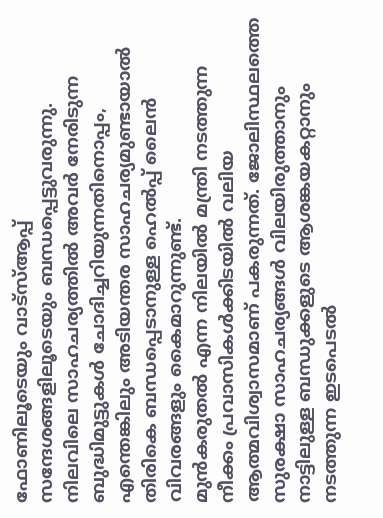ഫോണിലൂടെയും വാട്സ്ആപ്പ് സന്ദേശങ്ങളിലൂടെയും ബന്ധപ്പെട്ടുവരുന്നു.
നിലവിലെ സാഹചര്യത്തിൽ അവർ നേരിടുന്ന ബുദ്ധിമുട്ടുകൾ ചോദിച്ചറിയുന്നതിനൊപ്പം, എന്തെങ്കിലും അടിയന്തര സാഹചര്യമുണ്ടായാൽ തിരികെ ബന്ധപ്പെടാനുള്ള ഹെൽപ്പ് ലൈൻ വിവരങ്ങളും കൈമാറുന്നുണ്ട്.
മുൻകരുതൽ എന്ന നിലയിൽ മന്ത്രി നടത്തുന്ന നീക്കം പ്രവാസികൾക്കിടയിൽ വലിയ ആത്മവിശ്വാസമാണ് പകരുന്നത്. ജോലിസ്ഥലത്തെ സുരക്ഷാ സാഹചര്യങ്ങൾ വിലയിരുത്താനും നാട്ടിലുള്ള ബന്ധുക്കളുടെ ആശങ്കയകറ്റാനും നടത്തുന്ന ഇടപെടൽ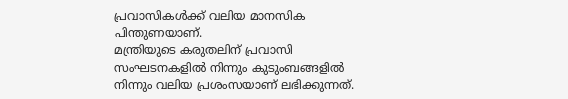പ്രവാസികൾക്ക് വലിയ മാനസിക പിന്തുണയാണ്.
മന്ത്രിയുടെ കരുതലിന് പ്രവാസി സംഘടനകളിൽ നിന്നും കുടുംബങ്ങളിൽ നിന്നും വലിയ പ്രശംസയാണ് ലഭിക്കുന്നത്.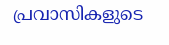പ്രവാസികളുടെ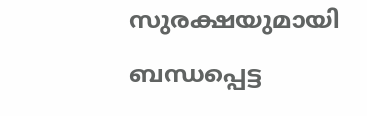സുരക്ഷയുമായി ബന്ധപ്പെട്ട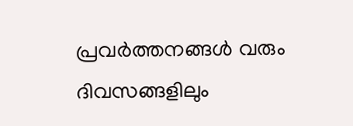പ്രവർത്തനങ്ങൾ വരും ദിവസങ്ങളിലും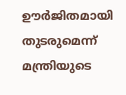ഊർജിതമായി തുടരുമെന്ന് മന്ത്രിയുടെ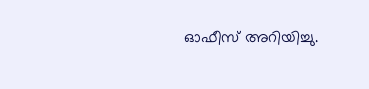ഓഫീസ് അറിയിച്ചു.